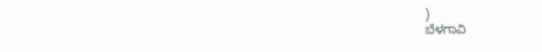)
ಬೆಳಗಾವಿ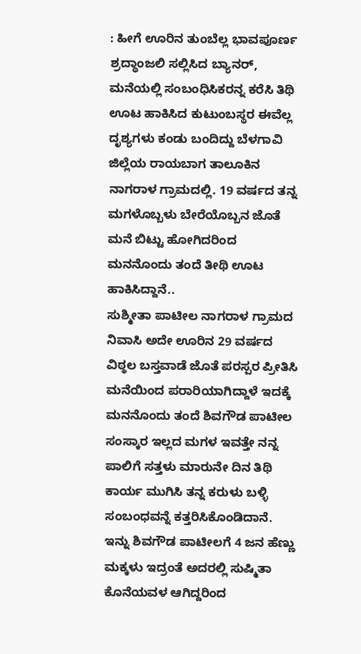: ಹೀಗೆ ಊರಿನ ತುಂಬೆಲ್ಲ ಭಾವಪೂರ್ಣ ಶ್ರದ್ಧಾಂಜಲಿ ಸಲ್ಲಿಸಿದ ಬ್ಯಾನರ್, ಮನೆಯಲ್ಲಿ ಸಂಬಂಧಿಸಿಕರನ್ನ ಕರೆಸಿ ತಿಥಿ ಊಟ ಹಾಕಿಸಿದ ಕುಟುಂಬಸ್ಥರ ಈವೆಲ್ಲ ದೃಶ್ಯಗಳು ಕಂಡು ಬಂದಿದ್ದು ಬೆಳಗಾವಿ ಜಿಲ್ಲೆಯ ರಾಯಬಾಗ ತಾಲೂಕಿನ ನಾಗರಾಳ ಗ್ರಾಮದಲ್ಲಿ. 19 ವರ್ಷದ ತನ್ನ ಮಗಳೊಬ್ಬಳು ಬೇರೆಯೊಬ್ಬನ ಜೊತೆ ಮನೆ ಬಿಟ್ಟು ಹೋಗಿದರಿಂದ ಮನನೊಂದು ತಂದೆ ತೀಥಿ ಊಟ ಹಾಕಿಸಿದ್ದಾನೆ..
ಸುಶ್ಮೀತಾ ಪಾಟೀಲ ನಾಗರಾಳ ಗ್ರಾಮದ ನಿವಾಸಿ ಅದೇ ಊರಿನ 29 ವರ್ಷದ ವಿಠ್ಠಲ ಬಸ್ತವಾಡೆ ಜೊತೆ ಪರಸ್ಪರ ಪ್ರೀತಿಸಿ ಮನೆಯಿಂದ ಪರಾರಿಯಾಗಿದ್ದಾಳೆ ಇದಕ್ಕೆ ಮನನೊಂದು ತಂದೆ ಶಿವಗೌಡ ಪಾಟೀಲ ಸಂಸ್ಕಾರ ಇಲ್ಲದ ಮಗಳ ಇವತ್ತೇ ನನ್ನ ಪಾಲಿಗೆ ಸತ್ತಳು ಮಾರುನೇ ದಿನ ತಿಥಿ ಕಾರ್ಯ ಮುಗಿಸಿ ತನ್ನ ಕರುಳು ಬಳ್ಳಿ ಸಂಬಂಧವನ್ನೆ ಕತ್ತರಿಸಿಕೊಂಡಿದಾನೆ.
ಇನ್ನು ಶಿವಗೌಡ ಪಾಟೀಲಗೆ 4 ಜನ ಹೆಣ್ಣು ಮಕ್ಕಳು ಇದ್ರಂತೆ ಅದರಲ್ಲಿ ಸುಷ್ಮಿತಾ ಕೊನೆಯವಳ ಆಗಿದ್ದರಿಂದ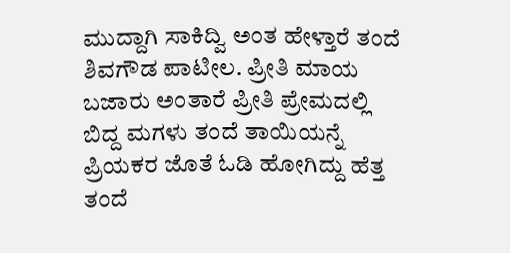ಮುದ್ದಾಗಿ ಸಾಕಿದ್ವಿ ಅಂತ ಹೇಳ್ತಾರೆ ತಂದೆ ಶಿವಗೌಡ ಪಾಟೀಲ. ಪ್ರೀತಿ ಮಾಯ ಬಜಾರು ಅಂತಾರೆ ಪ್ರೀತಿ ಪ್ರೇಮದಲ್ಲಿ ಬಿದ್ದ ಮಗಳು ತಂದೆ ತಾಯಿಯನ್ನೆ ಪ್ರಿಯಕರ ಜೊತೆ ಓಡಿ ಹೋಗಿದ್ದು ಹೆತ್ತ ತಂದೆ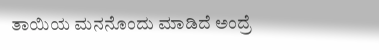ತಾಯಿಯ ಮನನೊಂದು ಮಾಡಿದೆ ಅಂದ್ರೆ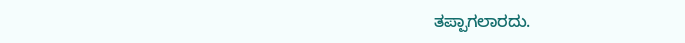ತಪ್ಪಾಗಲಾರದು.